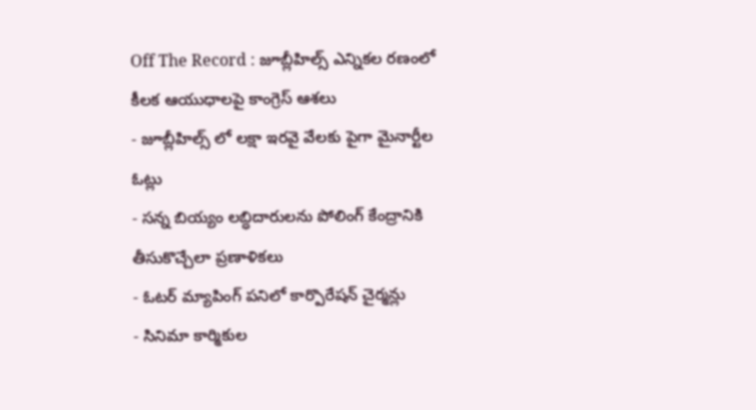Off The Record : జూబ్లీహిల్స్ ఎన్నికల రణంలో కీలక ఆయుధాలపై కాంగ్రెస్ ఆశలు
- జూబ్లీహిల్స్ లో లక్షా ఇరవై వేలకు పైగా మైనార్టీల ఓట్లు
- సన్న బియ్యం లబ్ధిదారులను పోలింగ్ కేంద్రానికి తీసుకొచ్చేలా ప్రణాళికలు
- ఓటర్ మ్యాపింగ్ పనిలో కార్పొరేషన్ చైర్మన్లు
- సినిమా కార్మికుల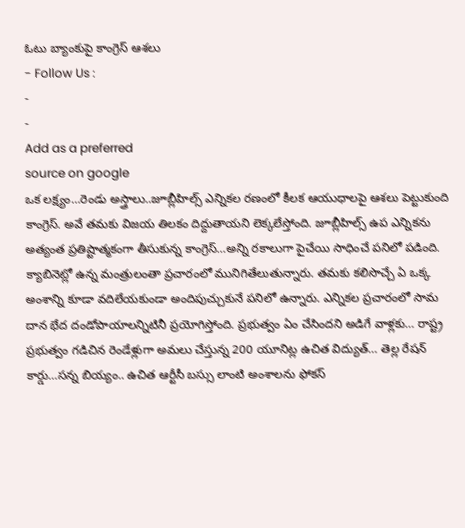ఓటు బ్యాంకుపై కాంగ్రెస్ ఆశలు
- Follow Us :
-
-
Add as a preferred
source on google
ఒక లక్ష్యం…రెండు అస్త్రాలు..జూబ్లీహిల్స్ ఎన్నికల రణంలో కీలక ఆయుధాలపై ఆశలు పెట్టుకుంది కాంగ్రెస్. అవే తమకు విజయ తిలకం దిద్దుతాయని లెక్కలేస్తోంది. జూబ్లీహిల్స్ ఉప ఎన్నికను అత్యంత ప్రతిష్టాత్మకంగా తీసుకున్న కాంగ్రెస్…అన్ని రకాలుగా పైచేయి సాధించే పనిలో పడింది. క్యాబినెట్లో ఉన్న మంత్రులంతా ప్రచారంలో మునిగితేలుతున్నారు. తమకు కలిసొచ్చే ఏ ఒక్క అంశాన్ని కూడా వదిలేయకుండా అందిపుచ్చుకునే పనిలో ఉన్నారు. ఎన్నికల ప్రచారంలో సామ దాన భేద దండోపాయాలన్నిటినీ ప్రయోగిస్తోంది. ప్రభుత్వం ఏం చేసిందని అడిగే వాళ్లకు… రాష్ట్ర ప్రభుత్వం గడిచిన రెండేళ్లుగా అమలు చేస్తున్న 200 యూనిట్ల ఉచిత విద్యుత్… తెల్ల రేషన్ కార్డు…సన్న బియ్యం.. ఉచిత ఆర్టీసీ బస్సు లాంటి అంశాలను ఫోకస్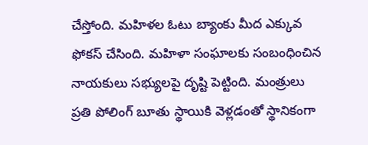చేస్తోంది. మహిళల ఓటు బ్యాంకు మీద ఎక్కువ ఫోకస్ చేసింది. మహిళా సంఘాలకు సంబంధించిన నాయకులు సభ్యులపై దృష్టి పెట్టింది. మంత్రులు ప్రతి పోలింగ్ బూతు స్థాయికి వెళ్లడంతో స్థానికంగా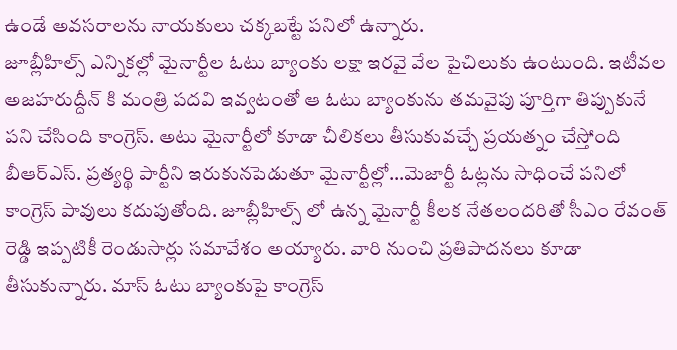ఉండే అవసరాలను నాయకులు చక్కబట్టే పనిలో ఉన్నారు.
జూబ్లీహిల్స్ ఎన్నికల్లో మైనార్టీల ఓటు బ్యాంకు లక్షా ఇరవై వేల పైచిలుకు ఉంటుంది. ఇటీవల అజహరుద్దీన్ కి మంత్రి పదవి ఇవ్వటంతో ఆ ఓటు బ్యాంకును తమవైపు పూర్తిగా తిప్పుకునే పని చేసింది కాంగ్రెస్. అటు మైనార్టీలో కూడా చీలికలు తీసుకువచ్చే ప్రయత్నం చేస్తోంది బీఆర్ఎస్. ప్రత్యర్థి పార్టీని ఇరుకునపెడుతూ మైనార్టీల్లో…మెజార్టీ ఓట్లను సాధించే పనిలో కాంగ్రెస్ పావులు కదుపుతోంది. జూబ్లీహిల్స్ లో ఉన్న మైనార్టీ కీలక నేతలందరితో సీఎం రేవంత్ రెడ్డి ఇప్పటికీ రెండుసార్లు సమావేశం అయ్యారు. వారి నుంచి ప్రతిపాదనలు కూడా తీసుకున్నారు. మాస్ ఓటు బ్యాంకుపై కాంగ్రెస్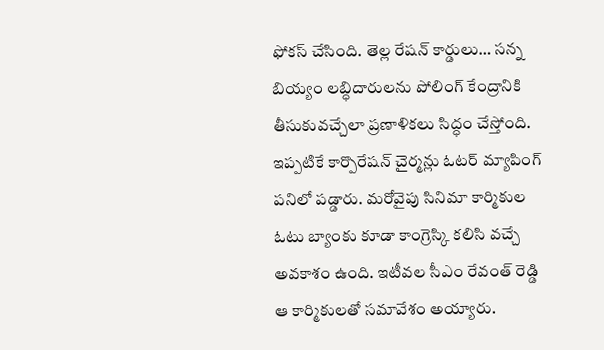ఫోకస్ చేసింది. తెల్ల రేషన్ కార్డులు… సన్న బియ్యం లబ్ధిదారులను పోలింగ్ కేంద్రానికి తీసుకువచ్చేలా ప్రణాళికలు సిద్ధం చేస్తోంది. ఇప్పటికే కార్పొరేషన్ చైర్మన్లు ఓటర్ మ్యాపింగ్ పనిలో పడ్డారు. మరోవైపు సినిమా కార్మికుల ఓటు బ్యాంకు కూడా కాంగ్రెస్కి కలిసి వచ్చే అవకాశం ఉంది. ఇటీవల సీఎం రేవంత్ రెడ్డి ఆ కార్మికులతో సమావేశం అయ్యారు.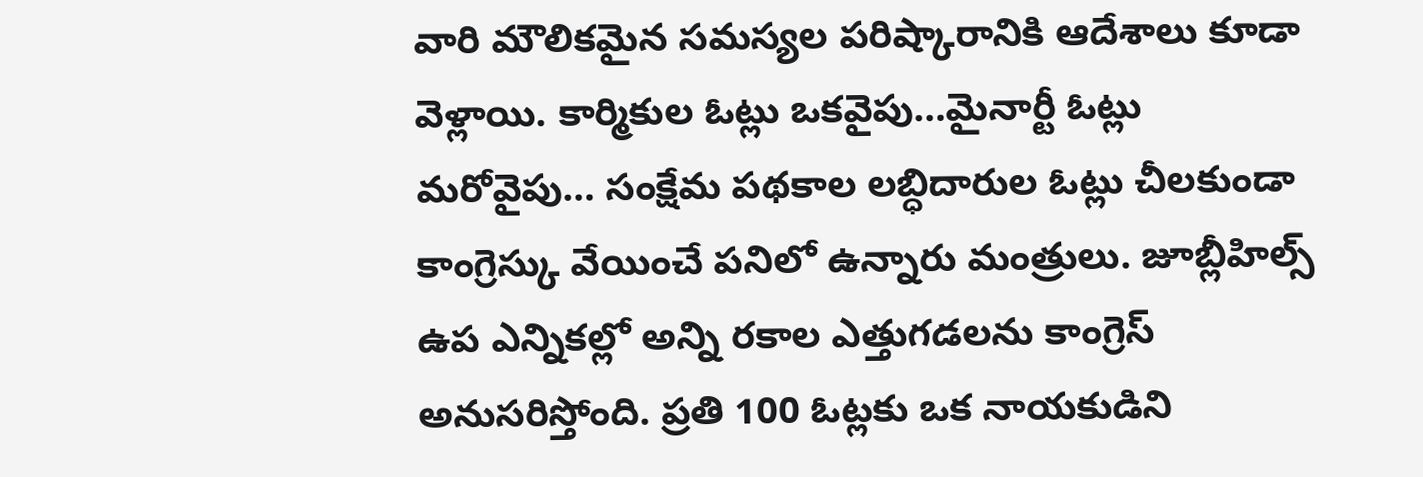వారి మౌలికమైన సమస్యల పరిష్కారానికి ఆదేశాలు కూడా వెళ్లాయి. కార్మికుల ఓట్లు ఒకవైపు…మైనార్టీ ఓట్లు మరోవైపు… సంక్షేమ పథకాల లబ్ధిదారుల ఓట్లు చీలకుండా కాంగ్రెస్కు వేయించే పనిలో ఉన్నారు మంత్రులు. జూబ్లీహిల్స్ ఉప ఎన్నికల్లో అన్ని రకాల ఎత్తుగడలను కాంగ్రెస్ అనుసరిస్తోంది. ప్రతి 100 ఓట్లకు ఒక నాయకుడిని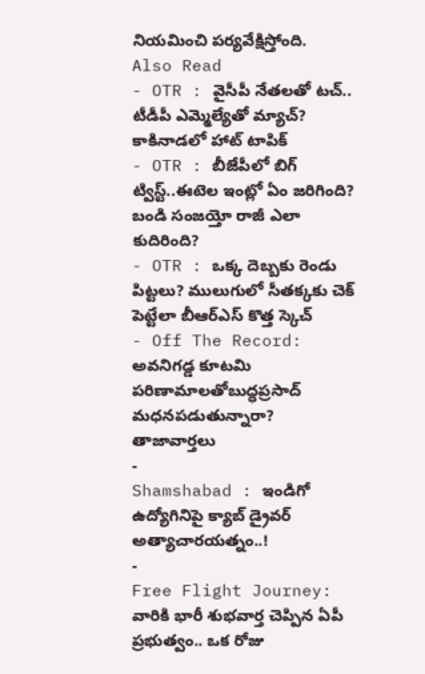నియమించి పర్యవేక్షిస్తోంది.
Also Read
- OTR : వైసీపీ నేతలతో టచ్.. టీడీపీ ఎమ్మెల్యేతో మ్యాచ్? కాకినాడలో హాట్ టాపిక్
- OTR : బీజేపీలో బిగ్ ట్విస్ట్..ఈటెల ఇంట్లో ఏం జరిగింది? బండి సంజయ్తో రాజీ ఎలా కుదిరింది?
- OTR : ఒక్క దెబ్బకు రెండు పిట్టలు? ములుగులో సీతక్కకు చెక్ పెట్టేలా బీఆర్ఎస్ కొత్త స్కెచ్
- Off The Record: అవనిగడ్డ కూటమి పరిణామాలతోబుద్ధప్రసాద్ మధనపడుతున్నారా?
తాజావార్తలు
-
Shamshabad : ఇండిగో ఉద్యోగినిపై క్యాబ్ డ్రైవర్ అత్యాచారయత్నం..!
-
Free Flight Journey: వారికి భారీ శుభవార్త చెప్పిన ఏపీ ప్రభుత్వం.. ఒక రోజు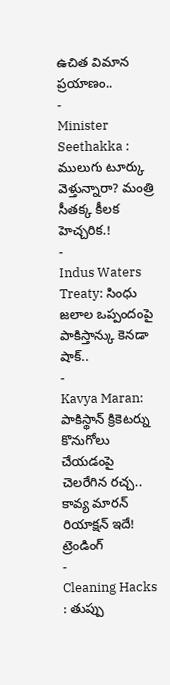ఉచిత విమాన ప్రయాణం..
-
Minister Seethakka : ములుగు టూర్కు వెళ్తున్నారా? మంత్రి సీతక్క కీలక హెచ్చరిక.!
-
Indus Waters Treaty: సింధు జలాల ఒప్పందంపై పాకిస్తాన్కు కెనడా షాక్..
-
Kavya Maran: పాకిస్థాన్ క్రికెటర్ను కొనుగోలు చేయడంపై చెలరేగిన రచ్చ.. కావ్య మారన్ రియాక్షన్ ఇదే!
ట్రెండింగ్
-
Cleaning Hacks : తుప్పు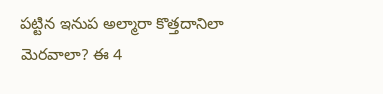పట్టిన ఇనుప అల్మారా కొత్తదానిలా మెరవాలా? ఈ 4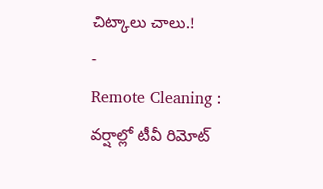చిట్కాలు చాలు.!
-
Remote Cleaning : వర్షాల్లో టీవీ రిమోట్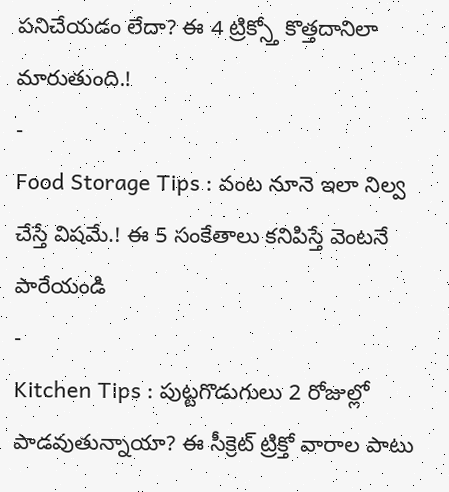పనిచేయడం లేదా? ఈ 4 ట్రిక్స్తో కొత్తదానిలా మారుతుంది.!
-
Food Storage Tips : వంట నూనె ఇలా నిల్వ చేస్తే విషమే.! ఈ 5 సంకేతాలు కనిపిస్తే వెంటనే పారేయండి
-
Kitchen Tips : పుట్టగొడుగులు 2 రోజుల్లో పాడవుతున్నాయా? ఈ సీక్రెట్ ట్రిక్తో వారాల పాటు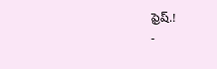ఫ్రెష్.!
-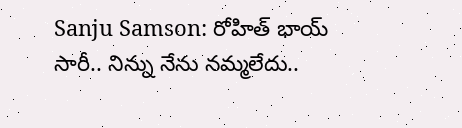Sanju Samson: రోహిత్ భాయ్ సారీ.. నిన్ను నేను నమ్మలేదు..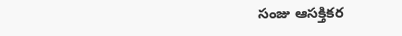సంజు ఆసక్తికర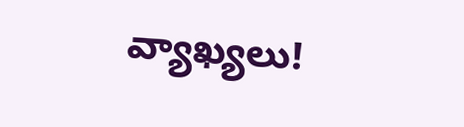వ్యాఖ్యలు!